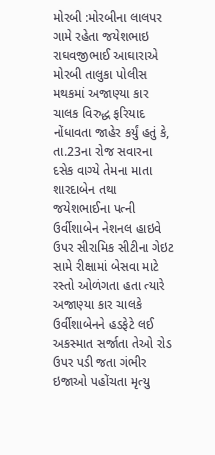મોરબી :મોરબીના લાલપર ગામે રહેતા જયેશભાઇ રાઘવજીભાઈ આઘારાએ મોરબી તાલુકા પોલીસ મથકમાં અજાણ્યા કાર ચાલક વિરુદ્ધ ફરિયાદ નોંધાવતા જાહેર કર્યું હતું કે, તા.23ના રોજ સવારના દસેક વાગ્યે તેમના માતા શારદાબેન તથા જયેશભાઈના પત્ની ઉર્વીશાબેન નેશનલ હાઇવે ઉપર સીરામિક સીટીના ગેઇટ સામે રીક્ષામાં બેસવા માટે રસ્તો ઓળંગતા હતા ત્યારે અજાણ્યા કાર ચાલકે ઉર્વીશાબેનને હડફેટે લઈ અકસ્માત સર્જાતા તેઓ રોડ ઉપર પડી જતા ગંભીર ઇજાઓ પહોંચતા મૃત્યુ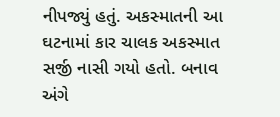નીપજ્યું હતું. અકસ્માતની આ ઘટનામાં કાર ચાલક અકસ્માત સર્જી નાસી ગયો હતો. બનાવ અંગે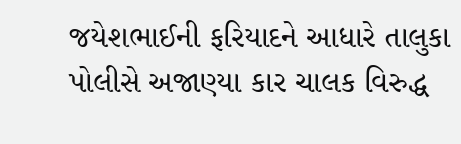જયેશભાઈની ફરિયાદને આધારે તાલુકા પોલીસે અજાણ્યા કાર ચાલક વિરુદ્ધ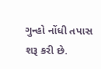ગુન્હો નોંધી તપાસ શરૂ કરી છે.